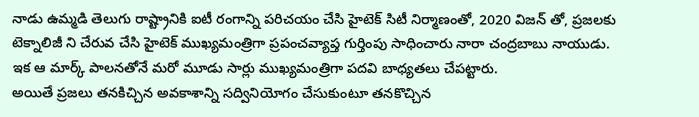నాడు ఉమ్మడి తెలుగు రాష్ట్రానికి ఐటీ రంగాన్ని పరిచయం చేసి హైటెక్ సిటీ నిర్మాణంతో, 2020 విజన్ తో, ప్రజలకు టెక్నాలిజీ ని చేరువ చేసి హైటెక్ ముఖ్యమంత్రిగా ప్రపంచవ్యాప్త గుర్తింపు సాధించారు నారా చంద్రబాబు నాయుడు. ఇక ఆ మార్క్ పాలనతోనే మరో మూడు సార్లు ముఖ్యమంత్రిగా పదవి బాధ్యతలు చేపట్టారు.
అయితే ప్రజలు తనకిచ్చిన అవకాశాన్ని సద్వినియోగం చేసుకుంటూ తనకొచ్చిన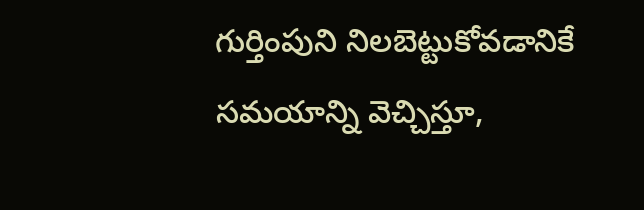గుర్తింపుని నిలబెట్టుకోవడానికే సమయాన్ని వెచ్చిస్తూ,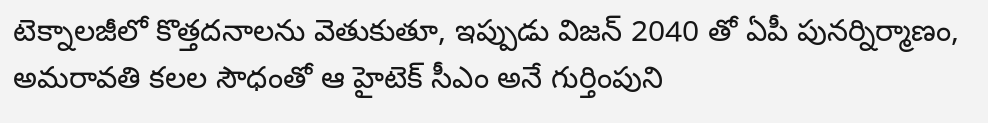టెక్నాలజీలో కొత్తదనాలను వెతుకుతూ, ఇప్పుడు విజన్ 2040 తో ఏపీ పునర్నిర్మాణం, అమరావతి కలల సౌధంతో ఆ హైటెక్ సీఎం అనే గుర్తింపుని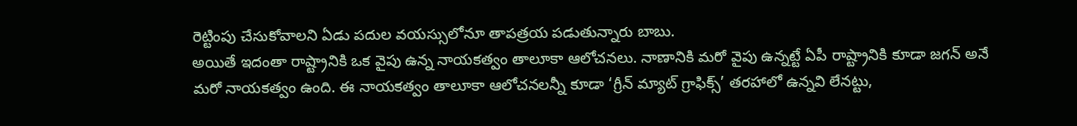రెట్టింపు చేసుకోవాలని ఏడు పదుల వయస్సులోనూ తాపత్రయ పడుతున్నారు బాబు.
అయితే ఇదంతా రాష్ట్రానికి ఒక వైపు ఉన్న నాయకత్వం తాలూకా ఆలోచనలు. నాణానికి మరో వైపు ఉన్నట్టే ఏపీ రాష్ట్రానికి కూడా జగన్ అనే మరో నాయకత్వం ఉంది. ఈ నాయకత్వం తాలూకా ఆలోచనలన్నీ కూడా ‘గ్రీన్ మ్యాట్ గ్రాఫిక్స్’ తరహాలో ఉన్నవి లేనట్టు,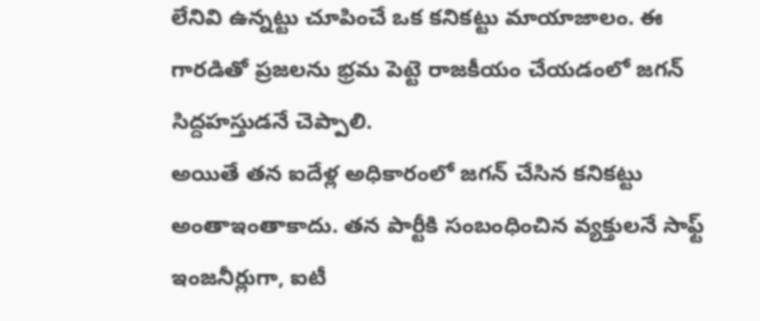లేనివి ఉన్నట్టు చూపించే ఒక కనికట్టు మాయాజాలం. ఈ గారడితో ప్రజలను భ్రమ పెట్టె రాజకీయం చేయడంలో జగన్ సిద్దహస్తుడనే చెప్పాలి.
అయితే తన ఐదేళ్ల అధికారంలో జగన్ చేసిన కనికట్టు అంతాఇంతాకాదు. తన పార్టీకి సంబంధించిన వ్యక్తులనే సాఫ్ట్ ఇంజనీర్లుగా, ఐటీ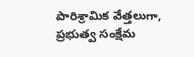పారిశ్రామిక వేత్తలుగా, ప్రభుత్వ సంక్షేమ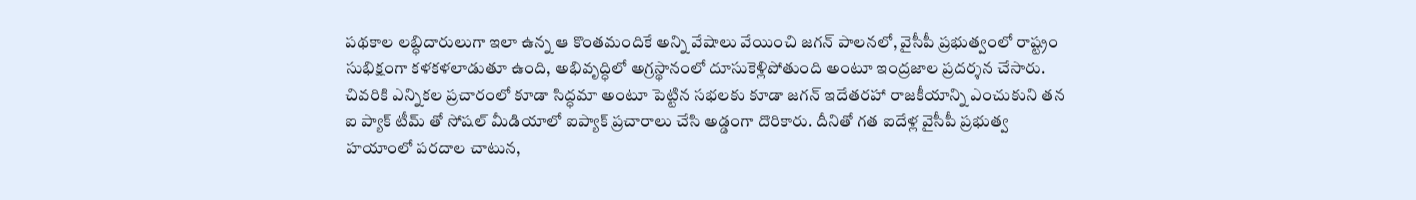పథకాల లబ్ధిదారులుగా ఇలా ఉన్న ఆ కొంతమందికే అన్ని వేషాలు వేయించి జగన్ పాలనలో, వైసీపీ ప్రభుత్వంలో రాష్ట్రం సుభిక్షంగా కళకళలాడుతూ ఉంది, అభివృద్ధిలో అగ్రస్థానంలో దూసుకెళ్లిపోతుంది అంటూ ఇంద్రజాల ప్రదర్శన చేసారు.
చివరికి ఎన్నికల ప్రచారంలో కూడా సిద్ధమా అంటూ పెట్టిన సభలకు కూడా జగన్ ఇదేతరహా రాజకీయాన్ని ఎంచుకుని తన ఐ ప్యాక్ టీమ్ తో సోషల్ మీడియాలో ఐప్యాక్ ప్రచారాలు చేసి అడ్డంగా దొరికారు. దీనితో గత ఐదేళ్ల వైసీపీ ప్రభుత్వ హయాంలో పరదాల చాటున,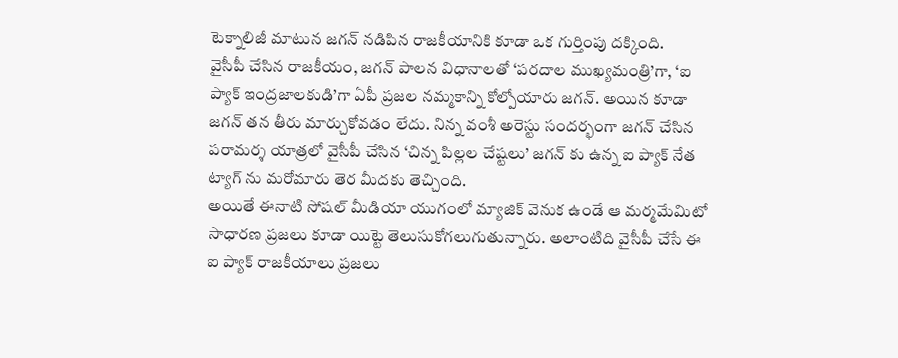టెక్నాలిజీ మాటున జగన్ నడిపిన రాజకీయానికి కూడా ఒక గుర్తింపు దక్కింది.
వైసీపీ చేసిన రాజకీయం, జగన్ పాలన విధానాలతో ‘పరదాల ముఖ్యమంత్రి’గా, ‘ఐ ప్యాక్ ఇంద్రజాలకుడి’గా ఏపీ ప్రజల నమ్మకాన్ని కోల్పోయారు జగన్. అయిన కూడా జగన్ తన తీరు మార్చుకోవడం లేదు. నిన్న వంశీ అరెస్టు సందర్భంగా జగన్ చేసిన పరామర్శ యాత్రలో వైసీపీ చేసిన ‘చిన్న పిల్లల చేష్టలు’ జగన్ కు ఉన్న ఐ ప్యాక్ నేత ట్యాగ్ ను మరోమారు తెర మీదకు తెచ్చింది.
అయితే ఈనాటి సోషల్ మీడియా యుగంలో మ్యాజిక్ వెనుక ఉండే ఆ మర్మమేమిటో సాధారణ ప్రజలు కూడా యిట్టె తెలుసుకోగలుగుతున్నారు. అలాంటిది వైసీపీ చేసే ఈ ఐ ప్యాక్ రాజకీయాలు ప్రజలు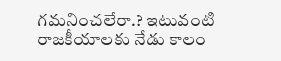గమనించలేరా.? ఇటువంటి రాజకీయాలకు నేడు కాలం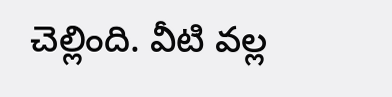చెల్లింది. వీటి వల్ల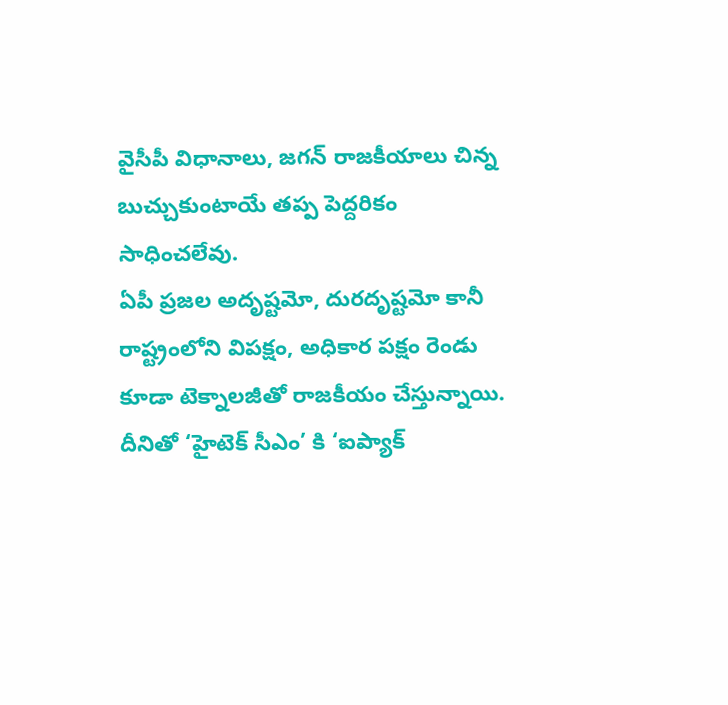వైసీపీ విధానాలు, జగన్ రాజకీయాలు చిన్న బుచ్చుకుంటాయే తప్ప పెద్దరికం సాధించలేవు.
ఏపీ ప్రజల అదృష్టమో, దురదృష్టమో కానీ రాష్ట్రంలోని విపక్షం, అధికార పక్షం రెండు కూడా టెక్నాలజీతో రాజకీయం చేస్తున్నాయి. దీనితో ‘హైటెక్ సీఎం’ కి ‘ఐప్యాక్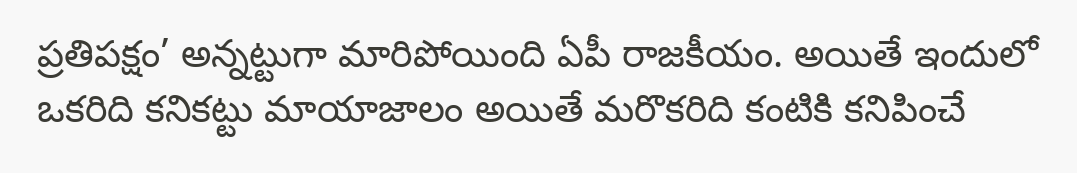ప్రతిపక్షం’ అన్నట్టుగా మారిపోయింది ఏపీ రాజకీయం. అయితే ఇందులో ఒకరిది కనికట్టు మాయాజాలం అయితే మరొకరిది కంటికి కనిపించే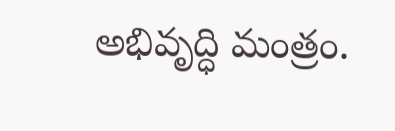అభివృద్ధి మంత్రం.